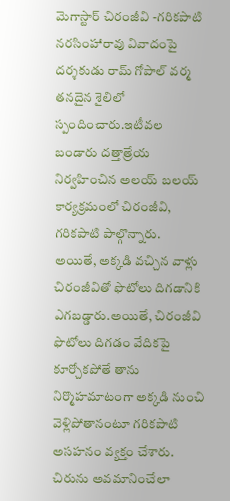మెగాస్టార్ చిరంజీవి -గరికపాటి నరసింహారావు వివాదంపై దర్శకుడు రామ్ గోపాల్ వర్మ తనదైన శైలిలో స్పందించారు.ఇటీవల బండారు దత్తాత్రేయ నిర్వహించిన అలయ్ బలయ్ కార్యక్రమంలో చిరంజీవి, గరికపాటి పాల్గొన్నారు.
అయితే, అక్కడి వచ్చిన వాళ్లు చిరంజీవితో ఫొటోలు దిగడానికి ఎగబడ్డారు.అయితే, చిరంజీవి ఫొటోలు దిగడం వేదికపై కూర్చోకపోతే తాను నిర్మొహమాటంగా అక్కడి నుంచి వెళ్లిపోతానంటూ గరికపాటి అసహనం వ్యక్తం చేశారు.
చిరును అవమానించేలా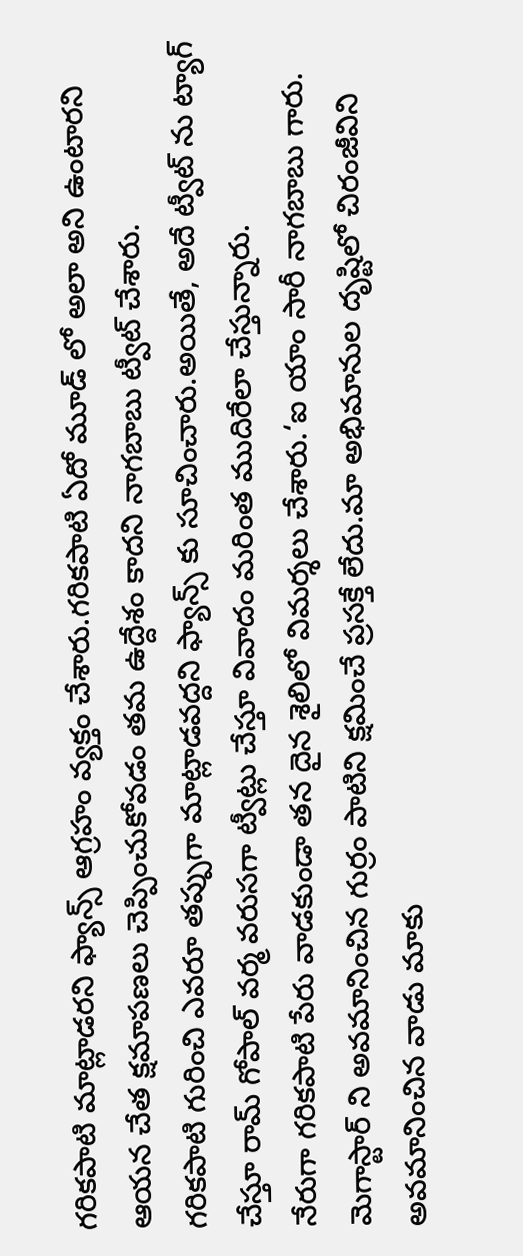గరికపాటి మాట్లాడరని ఫ్యాన్స్ ఆగ్రహం వ్యక్తం చేశారు.గరికపాటి ఏదో మూడ్ లో అలా అని ఉంటారని ఆయన చేత క్షమాపణలు చెప్పించుకోవడం తమ ఉద్దేశం కాదని నాగబాబు ట్వీట్ చేశారు.
గరికపాటి గురించి ఎవరూ తప్పుగా మాట్లాడవద్దని ఫ్యాన్స్ కు సూచించారు.అయితే, అదే ట్వీట్ ను ట్యాగ్ చేస్తూ రామ్ గోపాల్ వర్మ వరుసగా ట్వీట్లు చేస్తూ వివాదం మరింత ముదిరేలా చేస్తున్నారు.
నేరుగా గరికపాటి పేరు వాడకుండా తన దైన శైలిలో విమర్శలు చేశారు.‘ఐ యాం సారీ నాగబాబు గారు.
మెగాస్టార్ ని అవమానించిన గుర్రం పాటిని క్షమించే ప్రసక్తే లేదు.మా అభిమానుల దృష్టిలో చిరంజీవిని అవమానించిన వాడు మాకు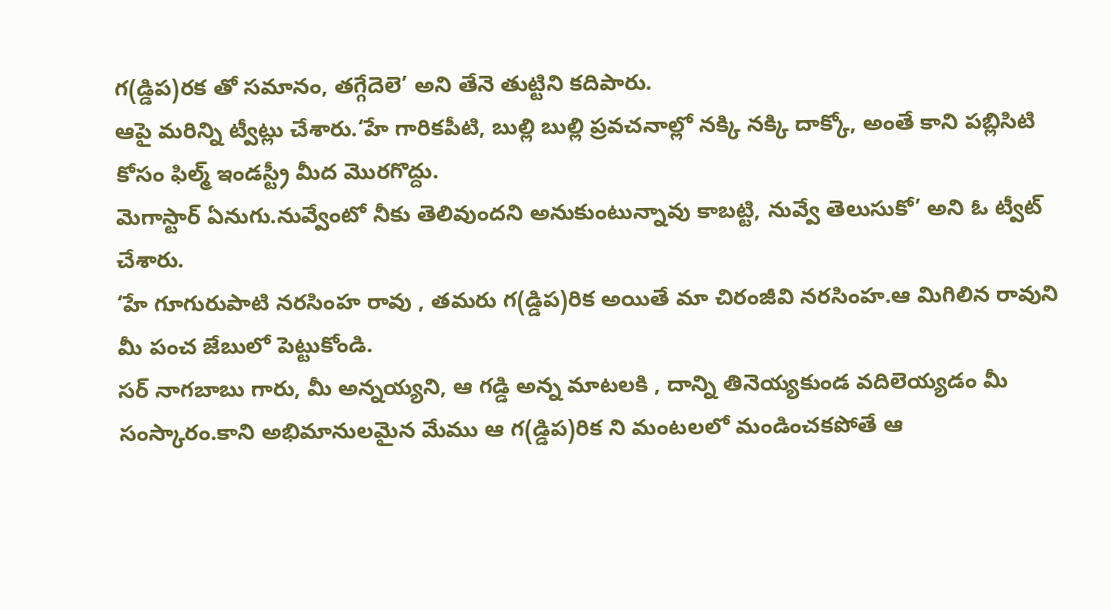గ(డ్డిప)రక తో సమానం, తగ్గేదెలె’ అని తేనె తుట్టిని కదిపారు.
ఆపై మరిన్ని ట్వీట్లు చేశారు.‘హే గారికపీటి, బుల్లి బుల్లి ప్రవచనాల్లో నక్కి నక్కి దాక్కో, అంతే కాని పబ్లిసిటి కోసం ఫిల్మ్ ఇండస్ట్రీ మీద మొరగొద్దు.
మెగాస్టార్ ఏనుగు.నువ్వేంటో నీకు తెలివుందని అనుకుంటున్నావు కాబట్టి, నువ్వే తెలుసుకో’ అని ఓ ట్వీట్ చేశారు.
‘హే గూగురుపాటి నరసింహ రావు , తమరు గ(డ్డిప)రిక అయితే మా చిరంజీవి నరసింహ.ఆ మిగిలిన రావుని మీ పంచ జేబులో పెట్టుకోండి.
సర్ నాగబాబు గారు, మీ అన్నయ్యని, ఆ గడ్డి అన్న మాటలకి , దాన్ని తినెయ్యకుండ వదిలెయ్యడం మీ సంస్కారం.కాని అభిమానులమైన మేము ఆ గ(డ్డిప)రిక ని మంటలలో మండించకపోతే ఆ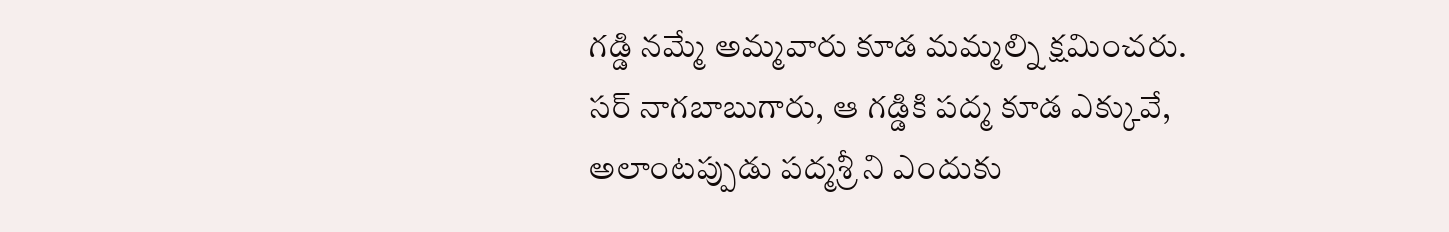గడ్డి నమ్మే అమ్మవారు కూడ మమ్మల్ని క్షమించరు.
సర్ నాగబాబుగారు, ఆ గడ్డికి పద్మ కూడ ఎక్కువే, అలాంటప్పుడు పద్మశ్రీ ని ఎందుకు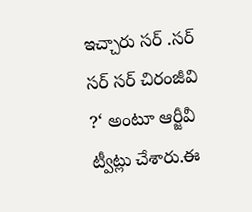ఇచ్చారు సర్ .సర్ సర్ సర్ చిరంజీవి ?‘ అంటూ ఆర్జీవీ ట్వీట్లు చేశారు.ఈ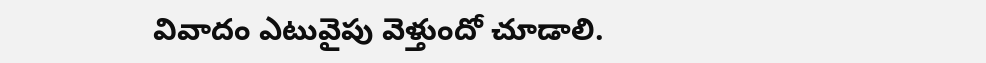వివాదం ఎటువైపు వెళ్తుందో చూడాలి.